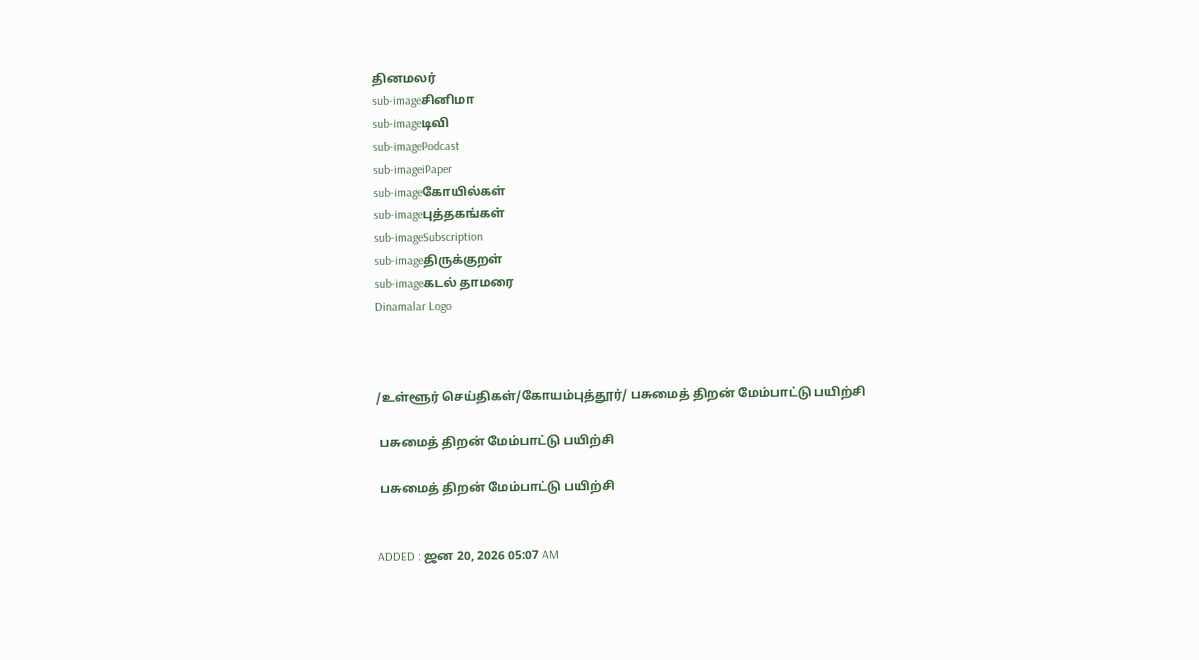தினமலர்
sub-imageசினிமா
sub-imageடிவி
sub-imagePodcast
sub-imageiPaper
sub-imageகோயில்கள்
sub-imageபுத்தகங்கள்
sub-imageSubscription
sub-imageதிருக்குறள்
sub-imageகடல் தாமரை
Dinamalar Logo



/உள்ளூர் செய்திகள்/கோயம்புத்தூர்/ பசுமைத் திறன் மேம்பாட்டு பயிற்சி

 பசுமைத் திறன் மேம்பாட்டு பயிற்சி

 பசுமைத் திறன் மேம்பாட்டு பயிற்சி


ADDED : ஜன 20, 2026 05:07 AM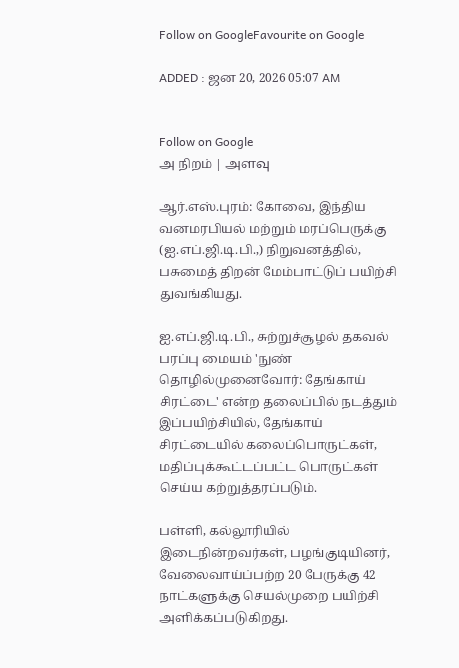Follow on GoogleFavourite on Google

ADDED : ஜன 20, 2026 05:07 AM


Follow on Google
அ நிறம் | அளவு

ஆர்.எஸ்.புரம்: கோவை, இந்திய வனமரபியல் மற்றும் மரப்பெருக்கு (ஐ.எப்.ஜி.டி.பி.,) நிறுவனத்தில், பசுமைத் திறன் மேம்பாட்டுப் பயிற்சி துவங்கியது.

ஐ.எப்.ஜி.டி.பி., சுற்றுச்சூழல் தகவல் பரப்பு மையம் 'நுண் தொழில்முனைவோர்: தேங்காய் சிரட்டை' என்ற தலைப்பில் நடத்தும் இப்பயிற்சியில், தேங்காய் சிரட்டையில் கலைப்பொருட்கள், மதிப்புக்கூட்டப்பட்ட பொருட்கள் செய்ய கற்றுத்தரப்படும்.

பள்ளி, கல்லூரியில் இடைநின்றவர்கள், பழங்குடியினர், வேலைவாய்ப்பற்ற 20 பேருக்கு 42 நாட்களுக்கு செயல்முறை பயிற்சி அளிக்கப்படுகிறது.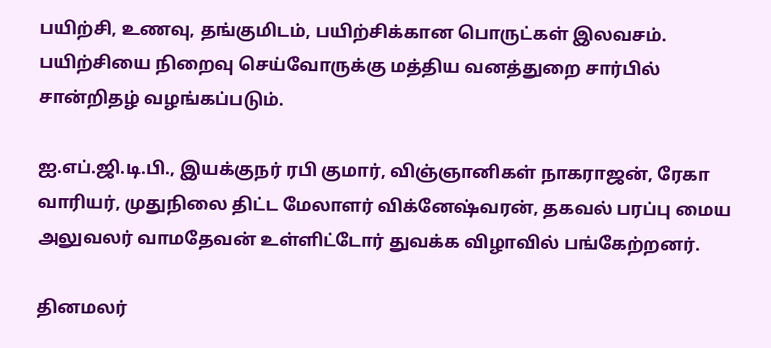பயிற்சி, உணவு, தங்குமிடம், பயிற்சிக்கான பொருட்கள் இலவசம். பயிற்சியை நிறைவு செய்வோருக்கு மத்திய வனத்துறை சார்பில் சான்றிதழ் வழங்கப்படும்.

ஐ.எப்.ஜி.டி.பி., இயக்குநர் ரபி குமார், விஞ்ஞானிகள் நாகராஜன், ரேகா வாரியர், முதுநிலை திட்ட மேலாளர் விக்னேஷ்வரன், தகவல் பரப்பு மைய அலுவலர் வாமதேவன் உள்ளிட்டோர் துவக்க விழாவில் பங்கேற்றனர்.

தினமலர்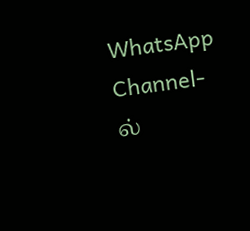WhatsApp Channel-ல்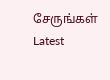சேருங்கள்
Latest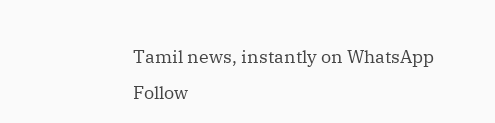Tamil news, instantly on WhatsApp
Follow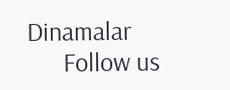Dinamalar
      Follow us